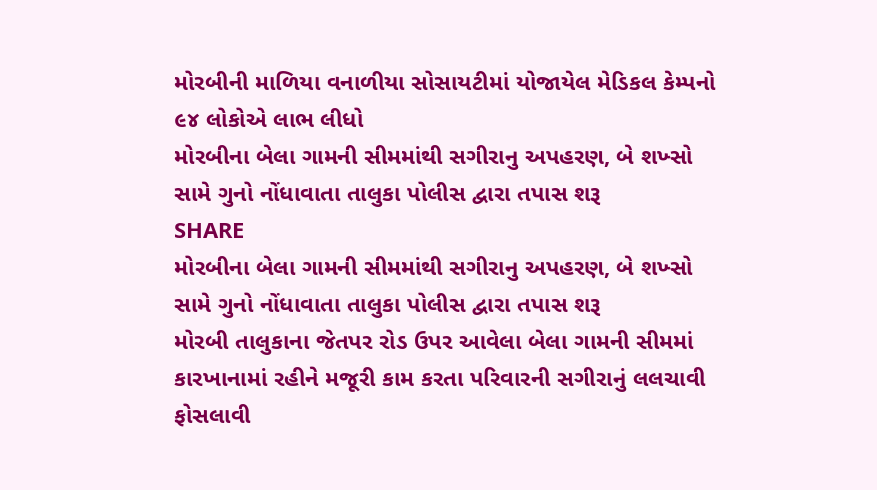મોરબીની માળિયા વનાળીયા સોસાયટીમાં યોજાયેલ મેડિકલ કેમ્પનો ૯૪ લોકોએ લાભ લીધો
મોરબીના બેલા ગામની સીમમાંથી સગીરાનુ અપહરણ, બે શખ્સો સામે ગુનો નોંધાવાતા તાલુકા પોલીસ દ્વારા તપાસ શરૂ
SHARE
મોરબીના બેલા ગામની સીમમાંથી સગીરાનુ અપહરણ, બે શખ્સો સામે ગુનો નોંધાવાતા તાલુકા પોલીસ દ્વારા તપાસ શરૂ
મોરબી તાલુકાના જેતપર રોડ ઉપર આવેલા બેલા ગામની સીમમાં કારખાનામાં રહીને મજૂરી કામ કરતા પરિવારની સગીરાનું લલચાવી ફોસલાવી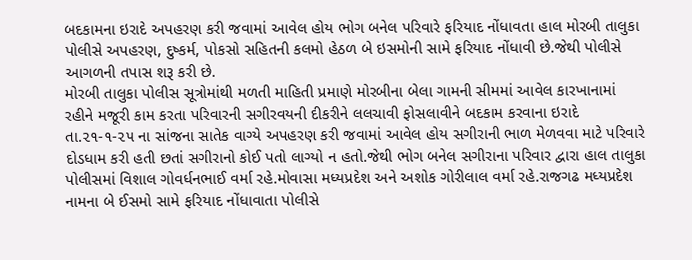બદકામના ઇરાદે અપહરણ કરી જવામાં આવેલ હોય ભોગ બનેલ પરિવારે ફરિયાદ નોંધાવતા હાલ મોરબી તાલુકા પોલીસે અપહરણ, દુષ્કર્મ, પોકસો સહિતની કલમો હેઠળ બે ઇસમોની સામે ફરિયાદ નોંધાવી છે.જેથી પોલીસે આગળની તપાસ શરૂ કરી છે.
મોરબી તાલુકા પોલીસ સૂત્રોમાંથી મળતી માહિતી પ્રમાણે મોરબીના બેલા ગામની સીમમાં આવેલ કારખાનામાં રહીને મજૂરી કામ કરતા પરિવારની સગીરવયની દીકરીને લલચાવી ફોસલાવીને બદકામ કરવાના ઇરાદે તા.૨૧-૧-૨૫ ના સાંજના સાતેક વાગ્યે અપહરણ કરી જવામાં આવેલ હોય સગીરાની ભાળ મેળવવા માટે પરિવારે દોડધામ કરી હતી છતાં સગીરાનો કોઈ પતો લાગ્યો ન હતો.જેથી ભોગ બનેલ સગીરાના પરિવાર દ્વારા હાલ તાલુકા પોલીસમાં વિશાલ ગોવર્ધનભાઈ વર્મા રહે.મોવાસા મધ્યપ્રદેશ અને અશોક ગોરીલાલ વર્મા રહે.રાજગઢ મધ્યપ્રદેશ નામના બે ઈસમો સામે ફરિયાદ નોંધાવાતા પોલીસે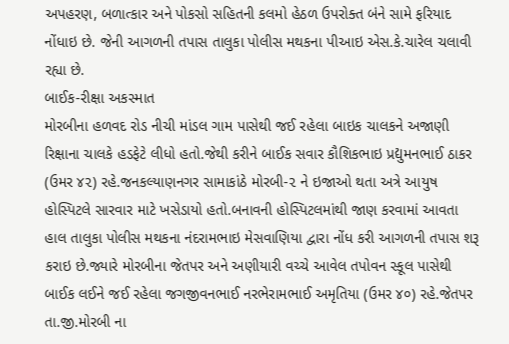અપહરણ, બળાત્કાર અને પોકસો સહિતની કલમો હેઠળ ઉપરોક્ત બંને સામે ફરિયાદ નોંધાઇ છે. જેની આગળની તપાસ તાલુકા પોલીસ મથકના પીઆઇ એસ.કે.ચારેલ ચલાવી રહ્યા છે.
બાઈક-રીક્ષા અકસ્માત
મોરબીના હળવદ રોડ નીચી માંડલ ગામ પાસેથી જઈ રહેલા બાઇક ચાલકને અજાણી રિક્ષાના ચાલકે હડફેટે લીધો હતો.જેથી કરીને બાઈક સવાર કૌશિકભાઇ પ્રદ્યુમનભાઈ ઠાકર (ઉમર ૪૨) રહે.જનકલ્યાણનગર સામાકાંઠે મોરબી-૨ ને ઇજાઓ થતા અત્રે આયુષ હોસ્પિટલે સારવાર માટે ખસેડાયો હતો.બનાવની હોસ્પિટલમાંથી જાણ કરવામાં આવતા હાલ તાલુકા પોલીસ મથકના નંદરામભાઇ મેસવાણિયા દ્વારા નોંધ કરી આગળની તપાસ શરૂ કરાઇ છે.જ્યારે મોરબીના જેતપર અને અણીયારી વચ્ચે આવેલ તપોવન સ્કૂલ પાસેથી બાઈક લઈને જઈ રહેલા જગજીવનભાઈ નરભેરામભાઈ અમૃતિયા (ઉમર ૪૦) રહે.જેતપર તા.જી.મોરબી ના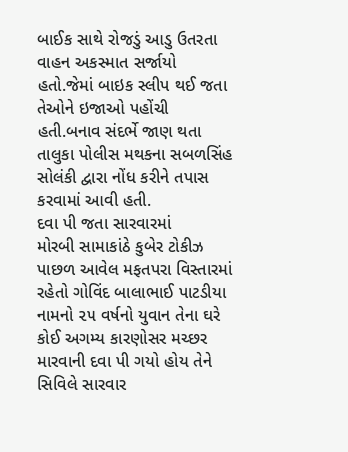બાઈક સાથે રોજડું આડુ ઉતરતા વાહન અકસ્માત સર્જાયો હતો.જેમાં બાઇક સ્લીપ થઈ જતા તેઓને ઇજાઓ પહોંચી હતી.બનાવ સંદર્ભે જાણ થતા તાલુકા પોલીસ મથકના સબળસિંહ સોલંકી દ્વારા નોંધ કરીને તપાસ કરવામાં આવી હતી.
દવા પી જતા સારવારમાં
મોરબી સામાકાંઠે કુબેર ટોકીઝ પાછળ આવેલ મફતપરા વિસ્તારમાં રહેતો ગોવિંદ બાલાભાઈ પાટડીયા નામનો ૨૫ વર્ષનો યુવાન તેના ઘરે કોઈ અગમ્ય કારણોસર મચ્છર મારવાની દવા પી ગયો હોય તેને સિવિલે સારવાર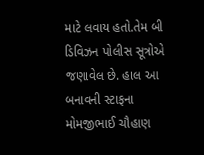માટે લવાય હતો.તેમ બી ડિવિઝન પોલીસ સૂત્રોએ જણાવેલ છે. હાલ આ બનાવની સ્ટાફના મોમજીભાઈ ચૌહાણ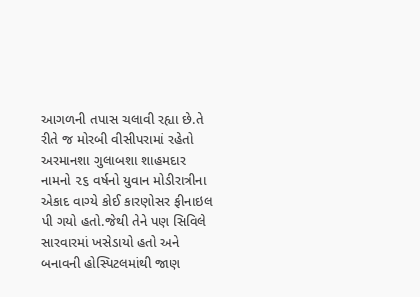આગળની તપાસ ચલાવી રહ્યા છે.તે રીતે જ મોરબી વીસીપરામાં રહેતો અરમાનશા ગુલાબશા શાહમદાર નામનો ૨૬ વર્ષનો યુવાન મોડીરાત્રીના એકાદ વાગ્યે કોઈ કારણોસર ફીનાઇલ પી ગયો હતો.જેથી તેને પણ સિવિલે સારવારમાં ખસેડાયો હતો અને બનાવની હોસ્પિટલમાંથી જાણ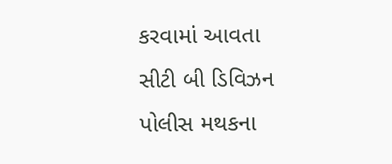કરવામાં આવતા સીટી બી ડિવિઝન પોલીસ મથકના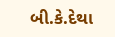બી.કે.દેથા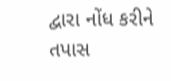દ્વારા નોંધ કરીને તપાસ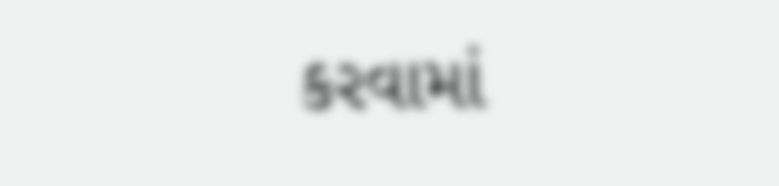કરવામાં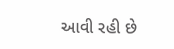આવી રહી છે